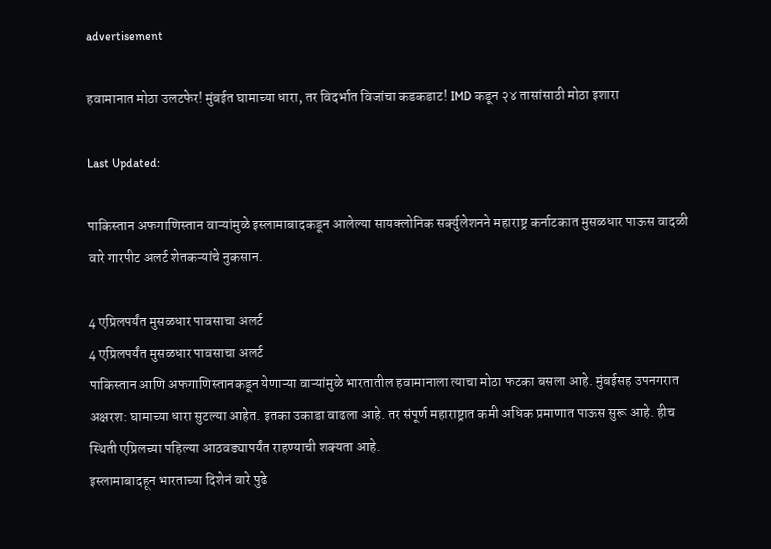advertisement

हवामानात मोठा उलटफेर! मुंबईत घामाच्या धारा, तर विदर्भात विजांचा कडकडाट! IMD कडून २४ तासांसाठी मोठा इशारा

Last Updated:

पाकिस्तान अफगाणिस्तान वाऱ्यांमुळे इस्लामाबादकडून आलेल्या सायक्लोनिक सर्क्युलेशनने महाराष्ट्र कर्नाटकात मुसळधार पाऊस वादळी वारे गारपीट अलर्ट शेतकऱ्यांचे नुकसान.

4 एप्रिलपर्यंत मुसळधार पावसाचा अलर्ट
4 एप्रिलपर्यंत मुसळधार पावसाचा अलर्ट
पाकिस्तान आणि अफगाणिस्तानकडून येणाऱ्या वाऱ्यांमुळे भारतातील हवामानाला त्याचा मोठा फटका बसला आहे. मुंबईसह उपनगरात अक्षरश: घामाच्या धारा सुटल्या आहेत. इतका उकाडा वाढला आहे. तर संपूर्ण महाराष्ट्रात कमी अधिक प्रमाणात पाऊस सुरू आहे. हीच स्थिती एप्रिलच्या पहिल्या आठवड्यापर्यंत राहण्याची शक्यता आहे.
इस्लामाबादहून भारताच्या दिशेनं वारे पुढे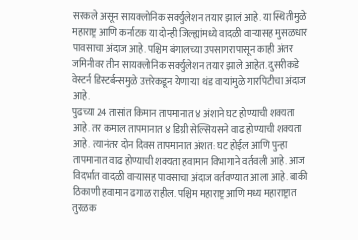सरकले असून सायक्लोनिक सर्क्युलेशन तयार झालं आहे. या स्थितीमुळे महाराष्ट्र आणि कर्नाटक या दोन्ही जिल्ह्यांमध्ये वादळी वाऱ्यासह मुसळधार पावसाचा अंदाज आहे. पश्चिम बंगालच्या उपसागरापासून काही अंतर जमिनीवर तीन सायक्लोनिक सर्क्युलेशन तयार झाले आहेत. दुसरीकडे वेस्टर्न डिस्टर्बन्समुळे उत्तरेकडून येणाऱ्या थंड वाऱ्यांमुळे गारपिटीचा अंदाज आहे.
पुढच्या 24 तासांत किमान तापमानात ४ अंशाने घट होण्याची शक्यता आहे. तर कमाल तापमानात ४ डिग्री सेल्सियसने वाढ होण्याची शक्यता आहे. त्यानंतर दोन दिवस तापमानात अंशत: घट होईल आणि पुन्हा तापमानात वाढ होण्याची शक्यता हवामान विभागाने वर्तवली आहे. आज विदर्भात वादळी वाऱ्यासह पावसाचा अंदाज वर्तवण्यात आला आहे. बाकी ठिकाणी हवामान ढगाळ राहील. पश्चिम महाराष्ट्र आणि मध्य महाराष्ट्रात तुरळक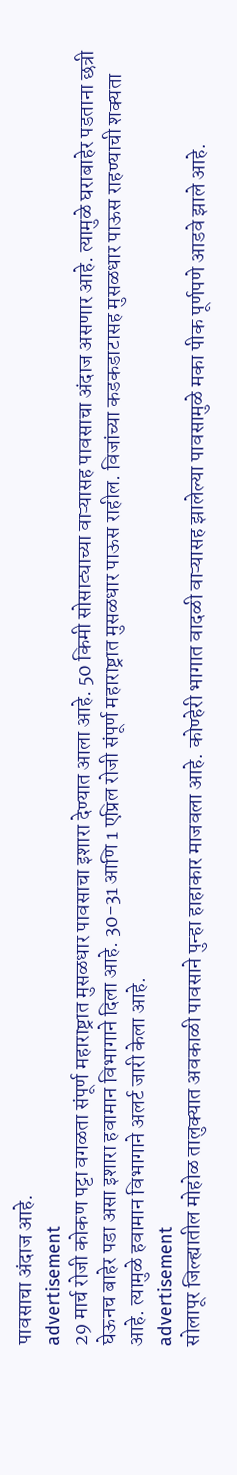पावसाचा अंदाज आहे.
advertisement
29 मार्च रोजी कोकण पट्टा वगळता संपूर्ण महाराष्ट्रात मुसळधार पावसाचा इशारा देण्यात आला आहे. 50 किमी सोसाट्याच्या वाऱ्यासह पावसाचा अंदाज असणार आहे. त्यामुळे घराबाहेर पडताना छत्री घेऊनच बाहेर पडा असा इशारा हवामान विभागाने दिला आहे. 30-31 आणि 1 एप्रिल रोजी संपूर्ण महाराष्ट्रात मुसळधार पाऊस राहील. विजांच्या कडकडाटासह मुसळधार पाऊस राहण्याची शक्यता आहे. त्यामुळे हवामान विभागाने अलर्ट जारी केला आहे.
advertisement
सोलापूर जिल्ह्यातील मोहोळ तालुक्यात अवकाळी पावसाने पुन्हा हाहाकार माजवला आहे. कोण्हेरी भागात वादळी वाऱ्यासह झालेल्या पावसामुळे मका पीक पूर्णपणे आडवे झाले आहे.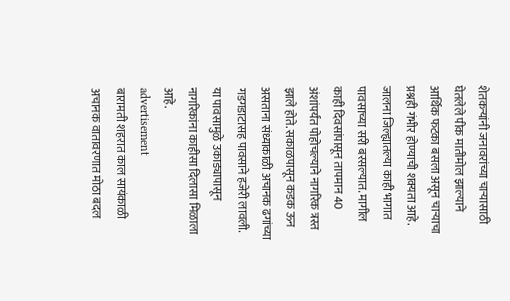शेतकऱ्यांनी जनावरांच्या चाऱ्यासाठी घेतलेले पीक मातीमोल झाल्याने आर्थिक फटका बसला असून चाऱ्याचा प्रश्नही गंभीर होण्याची शक्यता आहे. जालना जिल्ह्यातल्या काही भागात पावसाच्या सरी बरसल्यात. मागील काही दिवसांपासून तापमान 40 अंशांपर्यंत पोहोचल्याने नागरिक त्रस्त झाले होते. सकाळपासून कडक ऊन असताना संध्याकाळी अचानक ढगांच्या गडगडाटासह पावसाने हजेरी लावली. या पावसामुळे उकाड्यापासून नागरिकांना काहीसा दिलासा मिळाला आहे.
advertisement
बारामती शहरात काल सायंकाळी अचानक वातावरणात मोठा बदल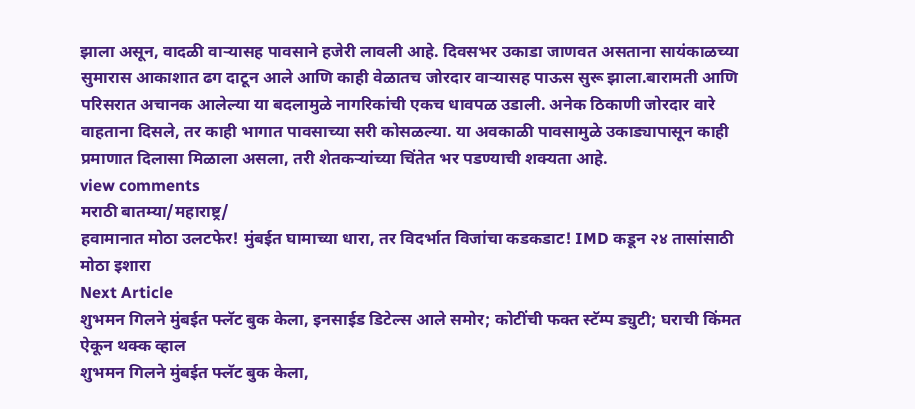झाला असून, वादळी वाऱ्यासह पावसाने हजेरी लावली आहे. दिवसभर उकाडा जाणवत असताना सायंकाळच्या सुमारास आकाशात ढग दाटून आले आणि काही वेळातच जोरदार वाऱ्यासह पाऊस सुरू झाला.बारामती आणि परिसरात अचानक आलेल्या या बदलामुळे नागरिकांची एकच धावपळ उडाली. अनेक ठिकाणी जोरदार वारे वाहताना दिसले, तर काही भागात पावसाच्या सरी कोसळल्या. या अवकाळी पावसामुळे उकाड्यापासून काही प्रमाणात दिलासा मिळाला असला, तरी शेतकऱ्यांच्या चिंतेत भर पडण्याची शक्यता आहे.
view comments
मराठी बातम्या/महाराष्ट्र/
हवामानात मोठा उलटफेर! मुंबईत घामाच्या धारा, तर विदर्भात विजांचा कडकडाट! IMD कडून २४ तासांसाठी मोठा इशारा
Next Article
शुभमन गिलने मुंबईत फ्लॅट बुक केला, इनसाईड डिटेल्स आले समोर; कोटींची फक्त स्टॅम्प ड्युटी; घराची किंमत ऐकून थक्क व्हाल
शुभमन गिलने मुंबईत फ्लॅट बुक केला,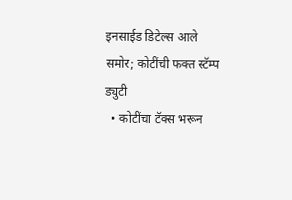इनसाईड डिटेल्स आले समोर; कोटींची फक्त स्टॅम्प ड्युटी
  • कोटींचा टॅक्स भरून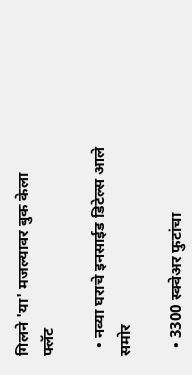गिलने 'या' मजल्यावर बुक केला फ्लॅट

  • नव्या घराचे इनसाईड डिटेल्स आले समोर

  • 3300 स्क्वेअर फुटांचा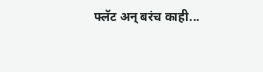फ्लॅट अन् बरंच काही...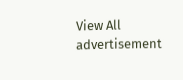View All
advertisement